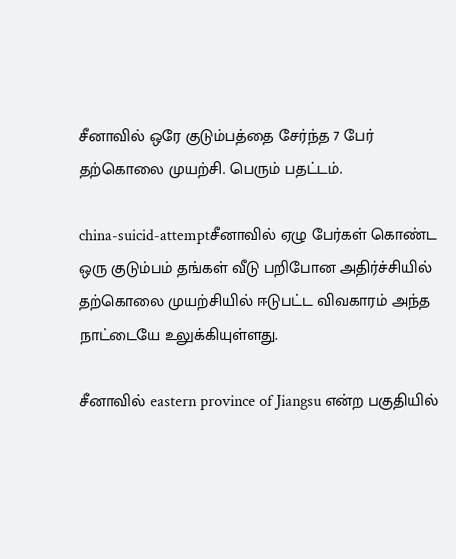சீனாவில் ஒரே குடும்பத்தை சேர்ந்த 7 பேர் தற்கொலை முயற்சி. பெரும் பதட்டம்.

china-suicid-attemptசீனாவில் ஏழு பேர்கள் கொண்ட ஒரு குடும்பம் தங்கள் வீடு பறிபோன அதிர்ச்சியில் தற்கொலை முயற்சியில் ஈடுபட்ட விவகாரம் அந்த நாட்டையே உலுக்கியுள்ளது.

சீனாவில் eastern province of Jiangsu என்ற பகுதியில்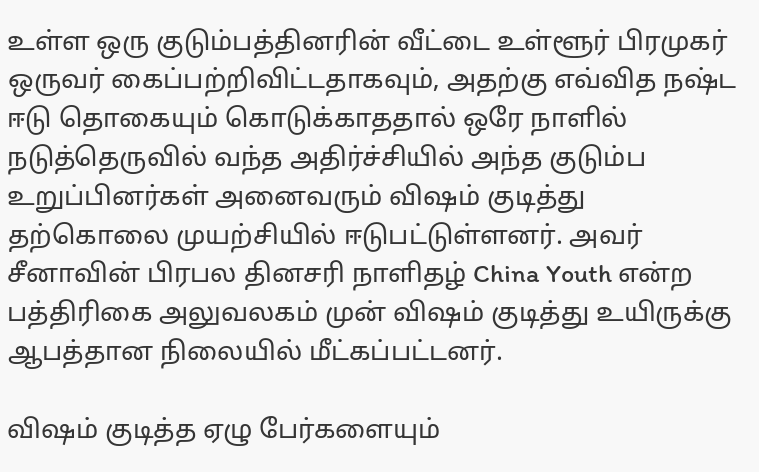உள்ள ஒரு குடும்பத்தினரின் வீட்டை உள்ளூர் பிரமுகர் ஒருவர் கைப்பற்றிவிட்டதாகவும், அதற்கு எவ்வித நஷ்ட ஈடு தொகையும் கொடுக்காததால் ஒரே நாளில் நடுத்தெருவில் வந்த அதிர்ச்சியில் அந்த குடும்ப உறுப்பினர்கள் அனைவரும் விஷம் குடித்து தற்கொலை முயற்சியில் ஈடுபட்டுள்ளனர். அவர் சீனாவின் பிரபல தினசரி நாளிதழ் China Youth என்ற பத்திரிகை அலுவலகம் முன் விஷம் குடித்து உயிருக்கு ஆபத்தான நிலையில் மீட்கப்பட்டனர்.

விஷம் குடித்த ஏழு பேர்களையும்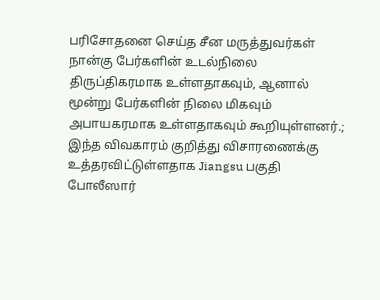பரிசோதனை செய்த சீன மருத்துவர்கள் நான்கு பேர்களின் உடல்நிலை திருப்திகரமாக உள்ளதாகவும், ஆனால் மூன்று பேர்களின் நிலை மிகவும் அபாயகரமாக உள்ளதாகவும் கூறியுள்ளனர்.; இந்த விவகாரம் குறித்து விசாரணைக்கு உத்தரவிட்டுள்ளதாக Jiangsu பகுதி போலீஸார்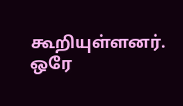கூறியுள்ளனர். ஒரே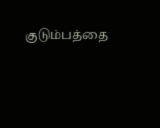குடும்பத்தை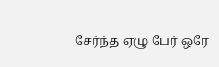சேர்ந்த ஏழு பேர் ஒரே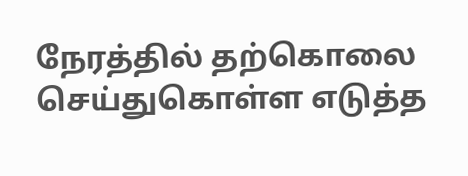நேரத்தில் தற்கொலை செய்துகொள்ள எடுத்த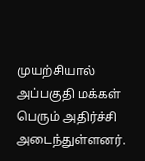முயற்சியால் அப்பகுதி மக்கள் பெரும் அதிர்ச்சி அடைந்துள்ளனர்.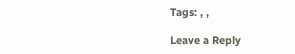Tags: , ,

Leave a Reply